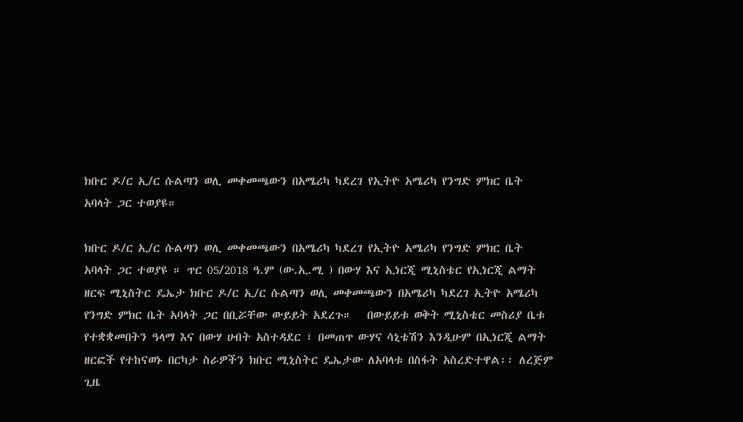ክቡር ዶ/ር ኢ/ር ሱልጣን ወሊ መቀመጫውን በአሜሪካ ካደረገ የኢትዮ አሜሪካ የንግድ ምክር ቤት አባላት ጋር ተወያዩ።

ክቡር ዶ/ር ኢ/ር ሱልጣን ወሊ መቀመጫውን በአሜሪካ ካደረገ የኢትዮ አሜሪካ የንግድ ምክር ቤት አባላት ጋር ተወያዩ ። ጥር 05/2018 ዓ.ም (ው.ኢ.ሚ ) በውሃ እና ኢነርጂ ሚኒስቴር የኢነርጂ ልማት ዘርፍ ሚኒስትር ዴኤታ ክቡር ዶ/ር ኢ/ር ሱልጣን ወሊ መቀመጫውን በአሜሪካ ካደረገ ኢትዮ አሜሪካ የንግድ ምክር ቤት አባላት ጋር በቢሯቸው ውይይት አደረጉ።   በውይይቱ ወቅት ሚኒስቴር መስሪያ ቤቱ የተቋቋመበትን ዓላማ እና በውሃ ሀብት አስተዳደር ፣ በመጠጥ ውሃና ሳኒቴሽን እንዲሁም በኢነርጂ ልማት ዘርፎች የተከናወኑ በርካታ ስራዎችን ክቡር ሚኒስትር ዴኤታው ለአባላቱ በስፋት አስረድተዋል፡፡ ለረጅም ጊዜ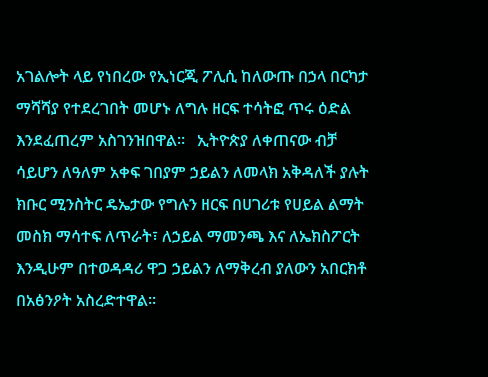አገልሎት ላይ የነበረው የኢነርጂ ፖሊሲ ከለውጡ በኃላ በርካታ ማሻሻያ የተደረገበት መሆኑ ለግሉ ዘርፍ ተሳትፎ ጥሩ ዕድል እንደፈጠረም አስገንዝበዋል።   ኢትዮጵያ ለቀጠናው ብቻ ሳይሆን ለዓለም አቀፍ ገበያም ኃይልን ለመላክ አቅዳለች ያሉት ክቡር ሚንስትር ዴኤታው የግሉን ዘርፍ በሀገሪቱ የሀይል ልማት መስክ ማሳተፍ ለጥራት፣ ለኃይል ማመንጫ እና ለኤክስፖርት እንዲሁም በተወዳዳሪ ዋጋ ኃይልን ለማቅረብ ያለውን አበርክቶ በአፅንዖት አስረድተዋል።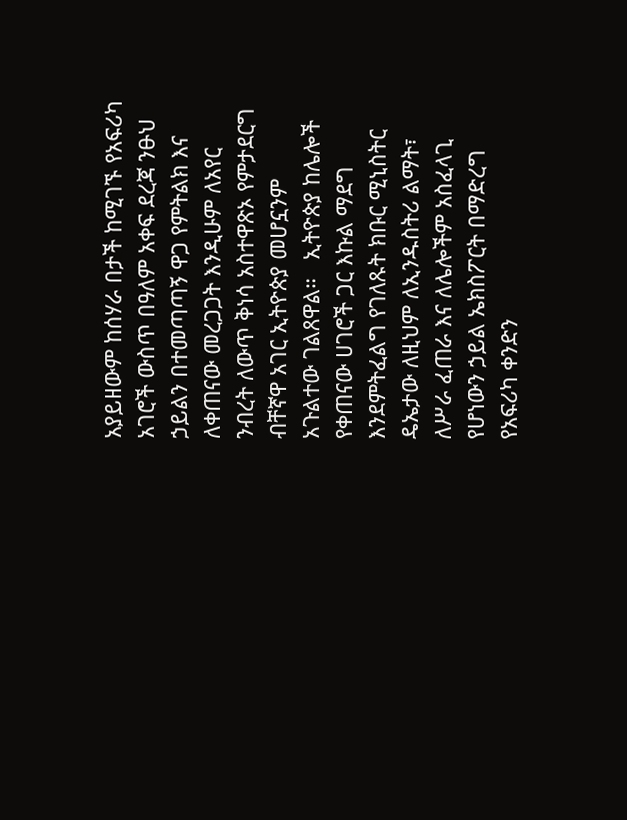አያይዘውም ከሰሃራ በታች ከሚገኙ የአፍሪካ አገሮች ውስጥ በዓለም አቀፍ ደረጃ ንፁህ ኃይልን በተመጣጣኝ ዋጋ የምትልክ እና ለቀጠናው መረጋጋት እንዲሁም ለአየር ንብረት ለውጥ ቅነሳ አስተዋጽኦ የምታደርግ ብቸኛዋ አገር ኢትዮጵያ መሆኗንም አጉልተው ገልጸዋል።   ኢትዮጵያ ከሌሎች የቀጠናው ሀገሮች ጋር እኩል ማደግ እንደምትፈልግ የገለጹት ክቡር ሚኒስትር ዴኤታው ለዚህም ለኢንዱስትሪ ልማት፣ ለሥራ ፈጠራ እና ለሌሎችም አስፈላጊ የሆነውን ኃይል ኤክስፖርት በማድረግ የአፍሪካ ቀንድን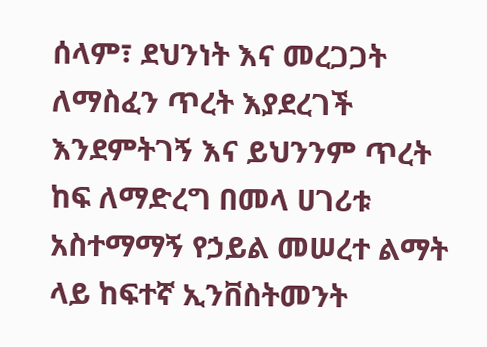ሰላም፣ ደህንነት እና መረጋጋት ለማስፈን ጥረት እያደረገች እንደምትገኝ እና ይህንንም ጥረት ከፍ ለማድረግ በመላ ሀገሪቱ አስተማማኝ የኃይል መሠረተ ልማት ላይ ከፍተኛ ኢንቨስትመንት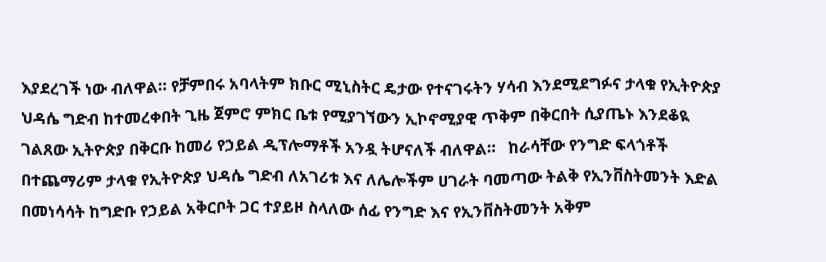እያደረገች ነው ብለዋል። የቻምበሩ አባላትም ክቡር ሚኒስትር ዴታው የተናገሩትን ሃሳብ እንደሚደግፉና ታላቁ የኢትዮጵያ ህዳሴ ግድብ ከተመረቀበት ጊዜ ጀምሮ ምክር ቤቱ የሚያገኘውን ኢኮኖሚያዊ ጥቅም በቅርበት ሲያጤኑ እንደቆዪ ገልጸው ኢትዮጵያ በቅርቡ ከመሪ የኃይል ዲፕሎማቶች አንዷ ትሆናለች ብለዋል።   ከራሳቸው የንግድ ፍላጎቶች በተጨማሪም ታላቁ የኢትዮጵያ ህዳሴ ግድብ ለአገሪቱ እና ለሌሎችም ሀገራት ባመጣው ትልቅ የኢንቨስትመንት እድል በመነሳሳት ከግድቡ የኃይል አቅርቦት ጋር ተያይዞ ስላለው ሰፊ የንግድ እና የኢንቨስትመንት አቅም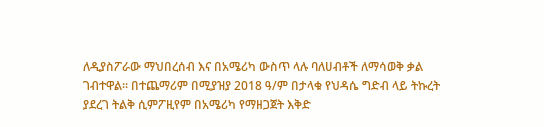ለዲያስፖራው ማህበረሰብ እና በአሜሪካ ውስጥ ላሉ ባለሀብቶች ለማሳወቅ ቃል ገብተዋል። በተጨማሪም በሚያዝያ 2018 ዓ/ም በታላቁ የህዳሴ ግድብ ላይ ትኩረት ያደረገ ትልቅ ሲምፖዚየም በአሜሪካ የማዘጋጀት እቅድ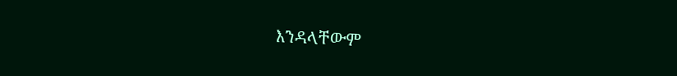እንዳላቸውም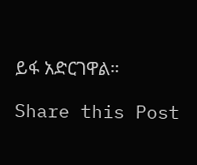ይፋ አድርገዋል።

Share this Post